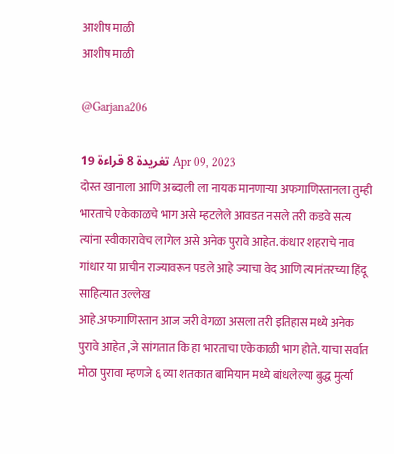आशीष माळी
आशीष माळी

@Garjana206

19 تغريدة 8 قراءة Apr 09, 2023
दोस्त खानाला आणि अब्दाली ला नायक मानणाऱ्या अफगाणिस्तानला तुम्ही भारताचे एकेकाळचे भाग असे म्हटलेले आवडत नसले तरी कडवे सत्य त्यांना स्वीकारावेच लागेल असे अनेक पुरावे आहेत. कंधार शहराचे नाव गांधार या प्राचीन राज्यावरून पडले आहे ज्याचा वेद आणि त्यानंतरच्या हिंदू साहित्यात उल्लेख
आहे.अफगाणिस्तान आज जरी वेगळा असला तरी इतिहास मध्ये अनेक पुरावे आहेत ,जे सांगतात कि हा भारताचा एकेकाळी भाग होते. याचा सर्वात मोठा पुरावा म्हणजे ६ व्या शतकात बामियान मध्ये बांधलेल्या बुद्ध मुर्त्या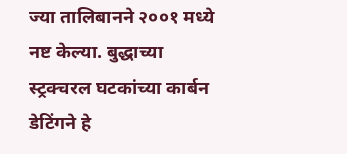ज्या तालिबानने २००१ मध्ये नष्ट केल्या. बुद्धाच्या स्ट्रक्चरल घटकांच्या कार्बन
डेटिंगने हे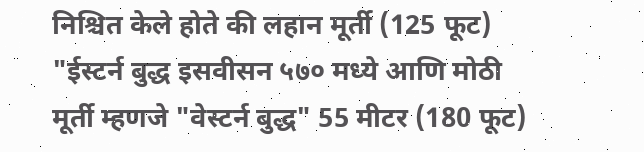निश्चित केले होते की लहान मूर्ती (125 फूट) "ईस्टर्न बुद्ध इसवीसन ५७० मध्ये आणि मोठी मूर्ती म्हणजे "वेस्टर्न बुद्ध" 55 मीटर (180 फूट)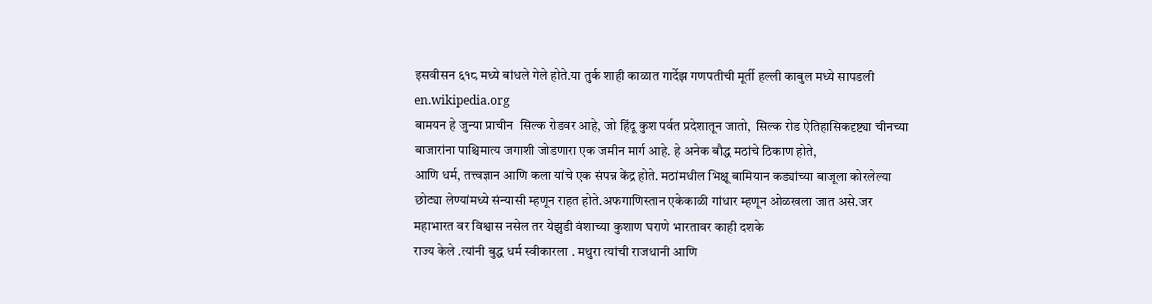इसवीसन ६१८ मध्ये बांधले गेले होते.या तुर्क शाही काळात गार्देझ गणपतीची मूर्ती हल्ली काबुल मध्ये सापडली en.wikipedia.org
बामयन हे जुन्या प्राचीन  सिल्क रोडवर आहे, जो हिंदू कुश पर्वत प्रदेशातून जातो,  सिल्क रोड ऐतिहासिकदृष्ट्या चीनच्या बाजारांना पाश्चिमात्य जगाशी जोडणारा एक जमीन मार्ग आहे. हे अनेक बौद्ध मठांचे ठिकाण होते,
आणि धर्म, तत्त्वज्ञान आणि कला यांचे एक संपन्न केंद्र होते. मठांमधील भिक्षू बामियान कड्यांच्या बाजूला कोरलेल्या छोट्या लेण्यांमध्ये संन्यासी म्हणून राहत होते.अफगाणिस्तान एकेकाळी गांधार म्हणून ओळखला जात असे.जर महाभारत वर विश्वास नसेल तर येझुडी वंशाच्या कुशाण घराणे भारतावर काही दशके
राज्य केले .त्यांनी बुद्ध धर्म स्वीकारला . मथुरा त्यांची राजधानी आणि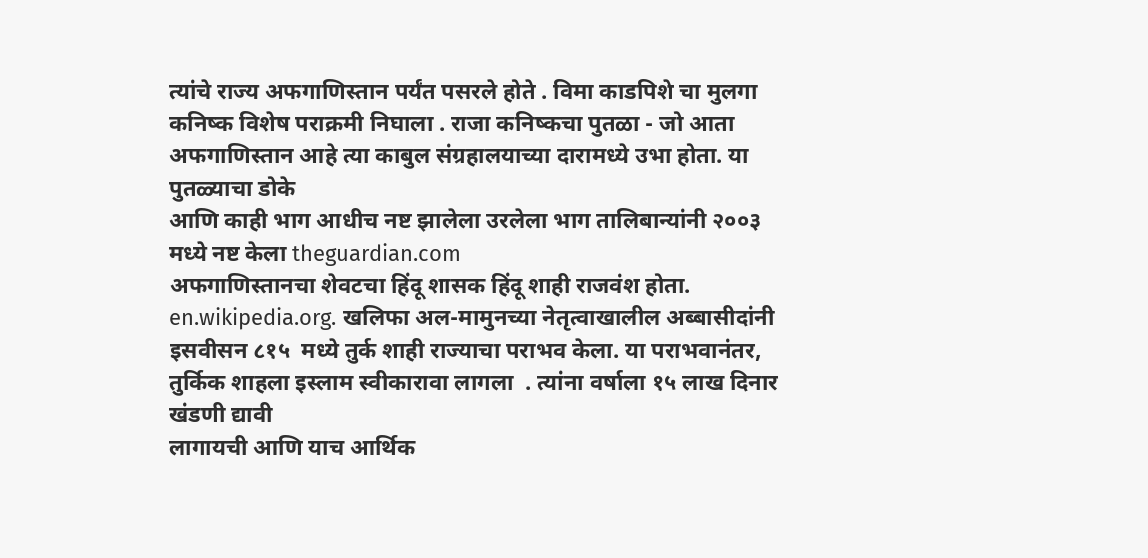त्यांचे राज्य अफगाणिस्तान पर्यंत पसरले होते . विमा काडपिशे चा मुलगा कनिष्क विशेष पराक्रमी निघाला . राजा कनिष्कचा पुतळा - जो आता अफगाणिस्तान आहे त्या काबुल संग्रहालयाच्या दारामध्ये उभा होता. या पुतळ्याचा डोके
आणि काही भाग आधीच नष्ट झालेला उरलेला भाग तालिबान्यांनी २००३ मध्ये नष्ट केला theguardian.com
अफगाणिस्तानचा शेवटचा हिंदू शासक हिंदू शाही राजवंश होता. en.wikipedia.org. खलिफा अल-मामुनच्या नेतृत्वाखालील अब्बासीदांनी इसवीसन ८१५  मध्ये तुर्क शाही राज्याचा पराभव केला. या पराभवानंतर, तुर्किक शाहला इस्लाम स्वीकारावा लागला  . त्यांना वर्षाला १५ लाख दिनार खंडणी द्यावी
लागायची आणि याच आर्थिक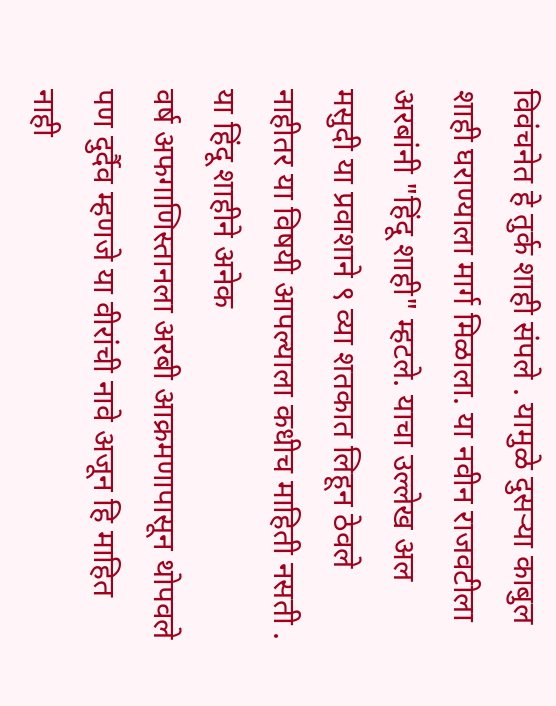विवंचनेत हे तुर्क शाही संपले . यामुळे दुसऱ्या काबुल शाही घराण्याला मार्ग मिळाला. या नवीन राजवटीला अरबांनी "हिंदू शाही" म्हटले. याचा उल्लेख अल  मसुदी या प्रवाशाने ९ व्या शतकात लिहून ठेवले नाहीतर या विषयी आपल्याला कधीच माहिती नसती . या हिंदू शाहीने अनेक
वर्ष अफगाणिस्तानला अरबी आक्रमणापासून थोपवले पण दुर्दैव म्हणजे या वीरांची नावे अजून हि माहित नाही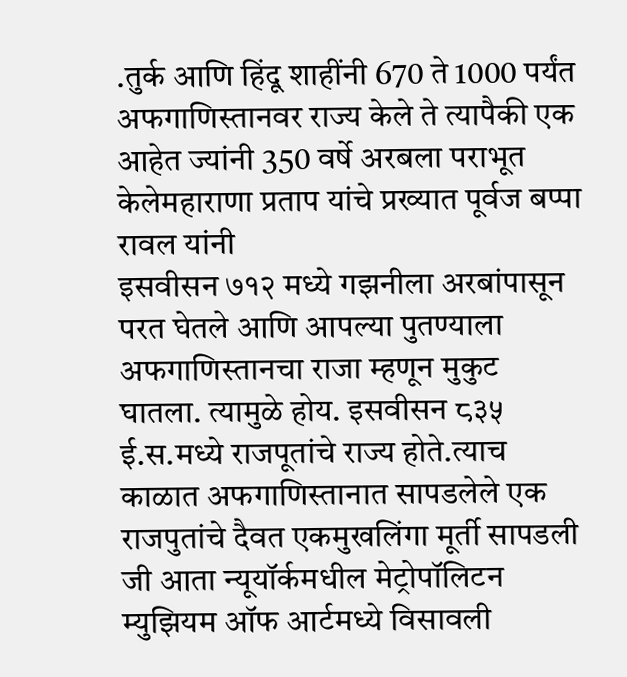.तुर्क आणि हिंदू शाहींनी 670 ते 1000 पर्यंत अफगाणिस्तानवर राज्य केले ते त्यापैकी एक आहेत ज्यांनी 350 वर्षे अरबला पराभूत केलेमहाराणा प्रताप यांचे प्रख्यात पूर्वज बप्पा रावल यांनी
इसवीसन ७१२ मध्ये गझनीला अरबांपासून परत घेतले आणि आपल्या पुतण्याला अफगाणिस्तानचा राजा म्हणून मुकुट घातला. त्यामुळे होय. इसवीसन ८३५ ई.स.मध्ये राजपूतांचे राज्य होते.त्याच काळात अफगाणिस्तानात सापडलेले एक राजपुतांचे दैवत एकमुखलिंगा मूर्ती सापडली जी आता न्यूयॉर्कमधील मेट्रोपॉलिटन
म्युझियम ऑफ आर्टमध्ये विसावली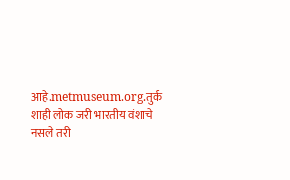आहे.metmuseum.org.तुर्क शाही लोक जरी भारतीय वंशाचे नसले तरी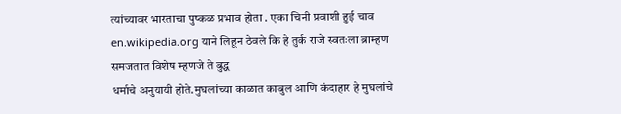त्यांच्यावर भारताचा पुष्कळ प्रभाव होता . एका चिनी प्रवाशी हुई चाव en.wikipedia.org याने लिहून ठेवले कि हे तुर्क राजे स्वतःला ब्राम्हण समजतात विशेष म्हणजे ते बुद्ध
धर्माचे अनुयायी होते.मुघलांच्या काळात काबुल आणि कंदाहार हे मुघलांचे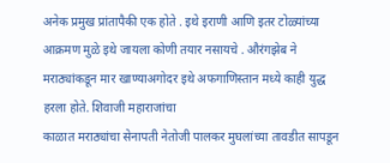अनेक प्रमुख प्रांतापैकी एक होते . इथे इराणी आणि इतर टोळ्यांच्या आक्रमण मुळे इथे जायला कोणी तयार नसायचे . औरंगझेब ने मराठ्यांकडून मार खाण्याअगोदर इथे अफगाणिस्तान मध्ये काही युद्ध हरला होते. शिवाजी महाराजांचा
काळात मराठ्यांचा सेनापती नेतोजी पालकर मुघलांच्या तावडीत सापडून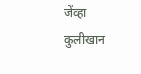जेंव्हा कुलीखान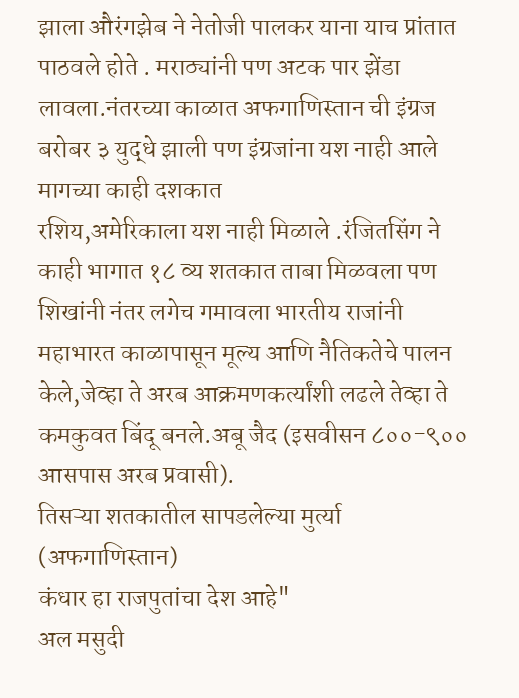झाला औरंगझेब ने नेतोजी पालकर याना याच प्रांतात पाठवले होते . मराठ्यांनी पण अटक पार झेंडा लावला.नंतरच्या काळात अफगाणिस्तान ची इंग्रज बरोबर ३ युद्धे झाली पण इंग्रजांना यश नाही आले मागच्या काही दशकात
रशिय,अमेरिकाला यश नाही मिळाले .रंजितसिंग ने काही भागात १८ व्य शतकात ताबा मिळवला पण शिखांनी नंतर लगेच गमावला भारतीय राजांनी महाभारत काळापासून मूल्य आणि नैतिकतेचे पालन केले,जेव्हा ते अरब आक्रमणकर्त्यांशी लढले तेव्हा ते कमकुवत बिंदू बनले.अबू जैद (इसवीसन ८००-९०० आसपास अरब प्रवासी).
तिसऱ्या शतकातील सापडलेल्या मुर्त्या
(अफगाणिस्तान)
कंधार हा राजपुतांचा देश आहे"
अल मसुदी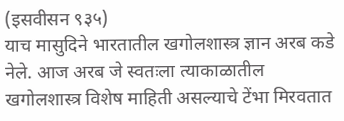(इसवीसन ९३५)
याच मासुदिने भारतातील खगोलशास्त्र ज्ञान अरब कडे नेले. आज अरब जे स्वतःला त्याकाळातील खगोलशास्त्र विशेष माहिती असल्याचे टेंभा मिरवतात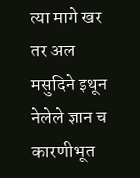त्या मागे खर तर अल मसुदिने इथून नेलेले ज्ञान च कारणीभूत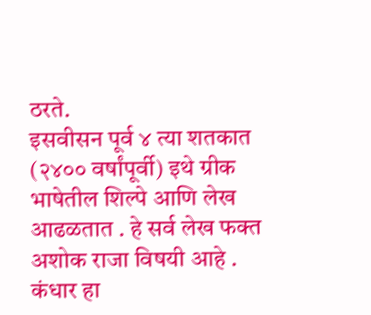ठरते.
इसवीसन पूर्व ४ त्या शतकात (२४०० वर्षांपूर्वी) इथे ग्रीक भाषेतील शिल्पे आणि लेख आढळतात . हे सर्व लेख फक्त अशोक राजा विषयी आहे .
कंधार हा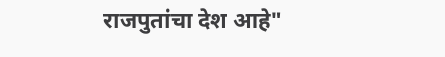राजपुतांचा देश आहे"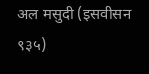अल मसुदी (इसवीसन ९३५)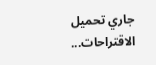جاري تحميل الاقتراحات...